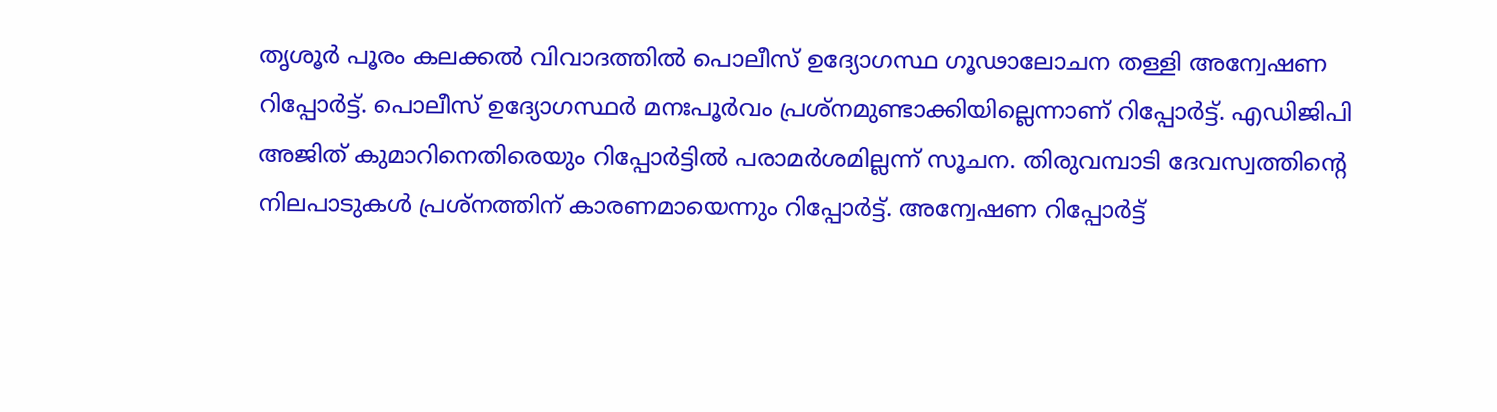തൃശൂർ പൂരം കലക്കൽ വിവാദത്തിൽ പൊലീസ് ഉദ്യോഗസ്ഥ ഗൂഢാലോചന തള്ളി അന്വേഷണ റിപ്പോർട്ട്. പൊലീസ് ഉദ്യോഗസ്ഥർ മനഃപൂർവം പ്രശ്നമുണ്ടാക്കിയില്ലെന്നാണ് റിപ്പോർട്ട്. എഡിജിപി അജിത് കുമാറിനെതിരെയും റിപ്പോർട്ടിൽ പരാമർശമില്ലന്ന് സൂചന. തിരുവമ്പാടി ദേവസ്വത്തിന്റെ നിലപാടുകൾ പ്രശ്നത്തിന് കാരണമായെന്നും റിപ്പോർട്ട്. അന്വേഷണ റിപ്പോർട്ട്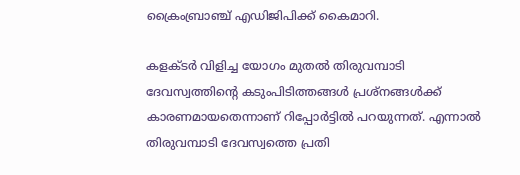ക്രൈംബ്രാഞ്ച് എഡിജിപിക്ക് കൈമാറി.

കളക്ടർ വിളിച്ച യോഗം മുതൽ തിരുവമ്പാടി ദേവസ്വത്തിന്റെ കടുംപിടിത്തങ്ങൾ പ്രശ്‌നങ്ങൾക്ക് കാരണമായതെന്നാണ് റിപ്പോർട്ടിൽ പറയുന്നത്. എന്നാൽ തിരുവമ്പാടി ദേവസ്വത്തെ പ്രതി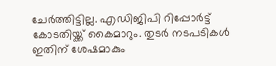ചേർത്തിട്ടില്ല. എഡിജിപി റിപ്പോർട്ട് കോടതിയ്ക്ക് കൈമാറും. തുടർ നടപടികൾ ഇതിന് ശേഷമാകും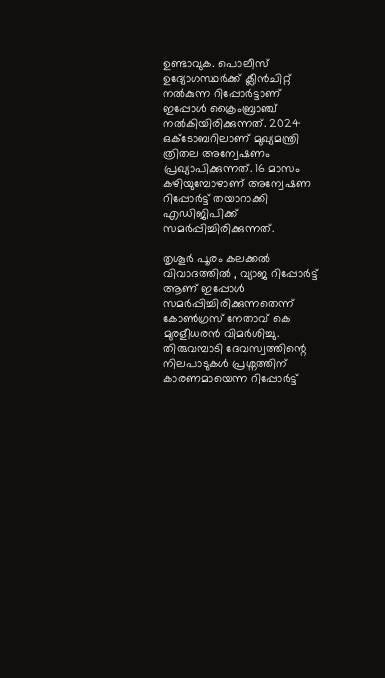ഉണ്ടാവുക. പൊലീസ് ഉദ്യോഗസ്ഥർക്ക് ക്ലീൻചിറ്റ് നൽകുന്ന റിപ്പോർട്ടാണ് ഇപ്പോൾ ക്രൈംബ്രാഞ്ച് നൽകിയിരിക്കുന്നത്. 2024 ഒക്ടോബറിലാണ് മുഖ്യമന്ത്രി ത്രിതല അന്വേഷണം പ്രഖ്യാപിക്കുന്നത്. 16 മാസം കഴിയുമ്പോഴാണ് അന്വേഷണ റിപ്പോർട്ട് തയാറാക്കി എഡിജിപിക്ക് സമർപ്പിച്ചിരിക്കുന്നത്.

തൃശൂർ പൂരം കലക്കൽ വിവാദത്തിൽ , വ്യാജ റിപ്പോർട്ട് ആണ് ഇപ്പോൾ സമർപ്പിച്ചിരിക്കുന്നതെന്ന് കോൺഗ്രസ് നേതാവ് കെ മുരളീധരൻ വിമർശിച്ചു. തിരുവമ്പാടി ദേവസ്വത്തിന്റെ നിലപാടുകൾ പ്രശ്നത്തിന് കാരണമായെന്ന റിപ്പോർട്ട്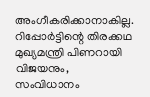അംഗീകരിക്കാനാകില്ല. റിപ്പോർട്ടിന്റെ തിരക്കഥ മുഖ്യമന്ത്രി പിണറായി വിജയനും, സംവിധാനം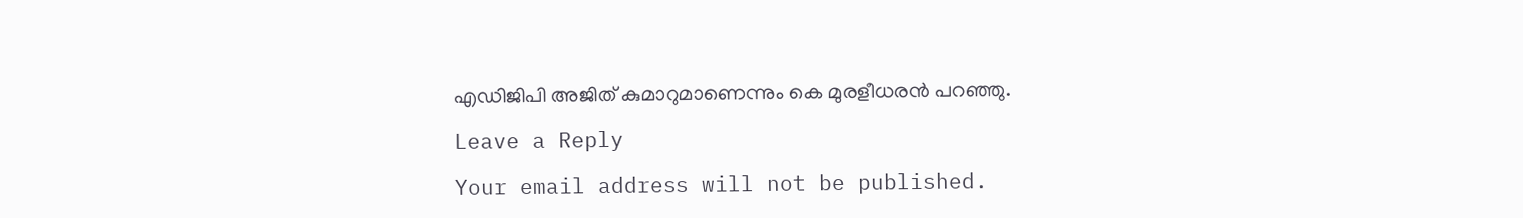എഡിജിപി അജിത് കുമാറുമാണെന്നും കെ മുരളീധരൻ പറഞ്ഞു.

Leave a Reply

Your email address will not be published.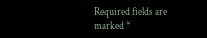Required fields are marked *